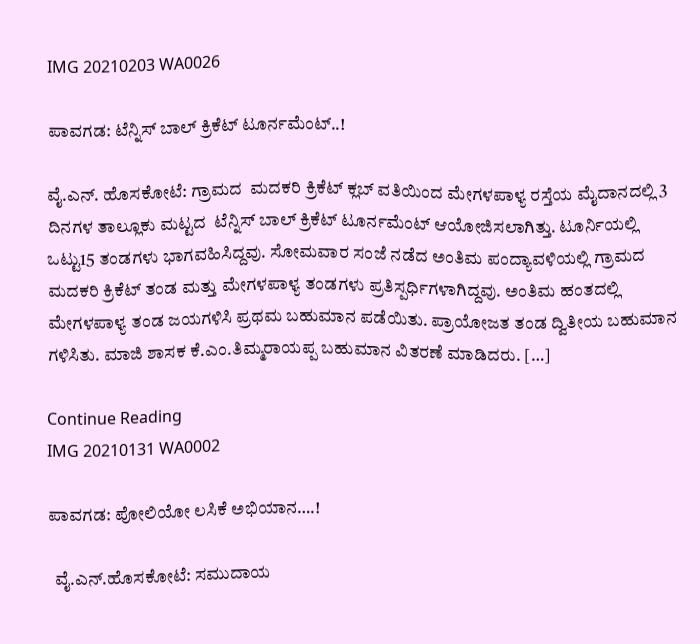IMG 20210203 WA0026

ಪಾವಗಡ: ಟೆನ್ನಿಸ್ ಬಾಲ್ ಕ್ರಿಕೆಟ್ ಟೂರ್ನಮೆಂಟ್..!

ವೈ.ಎನ್. ಹೊಸಕೋಟೆ: ಗ್ರಾಮದ  ಮದಕರಿ ಕ್ರಿಕೆಟ್ ಕ್ಲಬ್ ವತಿಯಿಂದ ಮೇಗಳಪಾಳ್ಯ ರಸ್ತೆಯ ಮೈದಾನದಲ್ಲಿ 3 ದಿನಗಳ ತಾಲ್ಲೂಕು ಮಟ್ಟದ  ಟೆನ್ನಿಸ್ ಬಾಲ್ ಕ್ರಿಕೆಟ್ ಟೂರ್ನಮೆಂಟ್ ಆಯೋಜಿಸಲಾಗಿತ್ತು. ಟೂರ್ನಿಯಲ್ಲಿ ಒಟ್ಟು15 ತಂಡಗಳು ಭಾಗವಹಿಸಿದ್ದವು. ಸೋಮವಾರ ಸಂಜೆ ನಡೆದ ಅಂತಿಮ ಪಂದ್ಯಾವಳಿಯಲ್ಲಿ ಗ್ರಾಮದ ಮದಕರಿ ಕ್ರಿಕೆಟ್ ತಂಡ ಮತ್ತು ಮೇಗಳಪಾಳ್ಯ ತಂಡಗಳು ಪ್ರತಿಸ್ಪರ್ಧಿಗಳಾಗಿದ್ದವು. ಅಂತಿಮ ಹಂತದಲ್ಲಿ ಮೇಗಳಪಾಳ್ಯ ತಂಡ ಜಯಗಳಿಸಿ ಪ್ರಥಮ ಬಹುಮಾನ ಪಡೆಯಿತು. ಪ್ರಾಯೋಜತ ತಂಡ ದ್ವಿತೀಯ ಬಹುಮಾನ ಗಳಿಸಿತು. ಮಾಜಿ ಶಾಸಕ ಕೆ.ಎಂ.ತಿಮ್ಮರಾಯಪ್ಪ ಬಹುಮಾನ ವಿತರಣೆ ಮಾಡಿದರು. […]

Continue Reading
IMG 20210131 WA0002

ಪಾವಗಡ: ಪೋಲಿಯೋ ಲಸಿಕೆ ಅಭಿಯಾನ….!

  ವೈ.ಎನ್.ಹೊಸಕೋಟೆ: ಸಮುದಾಯ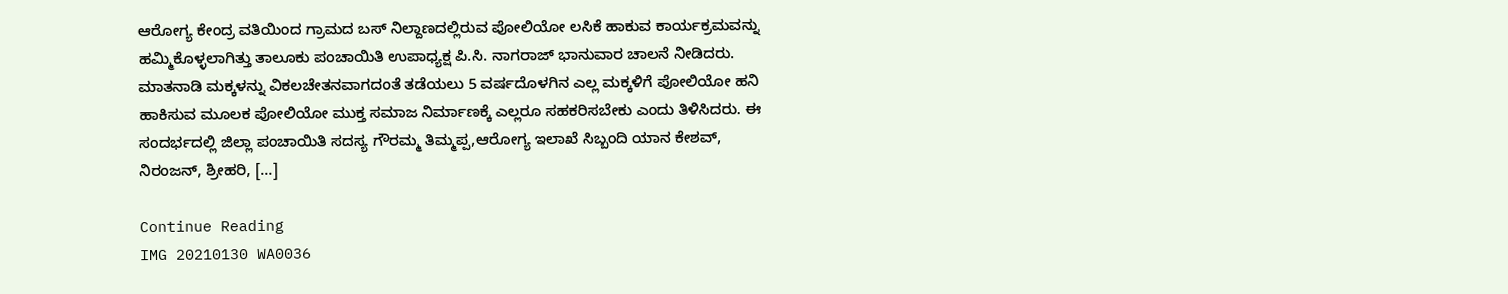ಆರೋಗ್ಯ ಕೇಂದ್ರ ವತಿಯಿಂದ ಗ್ರಾಮದ ಬಸ್ ನಿಲ್ದಾಣದಲ್ಲಿರುವ ಪೋಲಿಯೋ ಲಸಿಕೆ ಹಾಕುವ ಕಾರ್ಯಕ್ರಮವನ್ನು ಹಮ್ಮಿಕೊಳ್ಳಲಾಗಿತ್ತು ತಾಲೂಕು ಪಂಚಾಯಿತಿ ಉಪಾಧ್ಯಕ್ಷ ಪಿ.ಸಿ. ನಾಗರಾಜ್ ಭಾನುವಾರ ಚಾಲನೆ ನೀಡಿದರು. ಮಾತನಾಡಿ ಮಕ್ಕಳನ್ನು ವಿಕಲಚೇತನವಾಗದಂತೆ ತಡೆಯಲು 5 ವರ್ಷದೊಳಗಿನ ಎಲ್ಲ ಮಕ್ಕಳಿಗೆ ಪೋಲಿಯೋ ಹನಿ ಹಾಕಿಸುವ ಮೂಲಕ ಪೋಲಿಯೋ ಮುಕ್ತ ಸಮಾಜ ನಿರ್ಮಾಣಕ್ಕೆ ಎಲ್ಲರೂ ಸಹಕರಿಸಬೇಕು ಎಂದು ತಿಳಿಸಿದರು. ಈ ಸಂದರ್ಭದಲ್ಲಿ ಜಿಲ್ಲಾ ಪಂಚಾಯಿತಿ ಸದಸ್ಯ ಗೌರಮ್ಮ ತಿಮ್ಮಪ್ಪ,ಆರೋಗ್ಯ ಇಲಾಖೆ ಸಿಬ್ಬಂದಿ ಯಾನ ಕೇಶವ್, ನಿರಂಜನ್, ಶ್ರೀಹರಿ, […]

Continue Reading
IMG 20210130 WA0036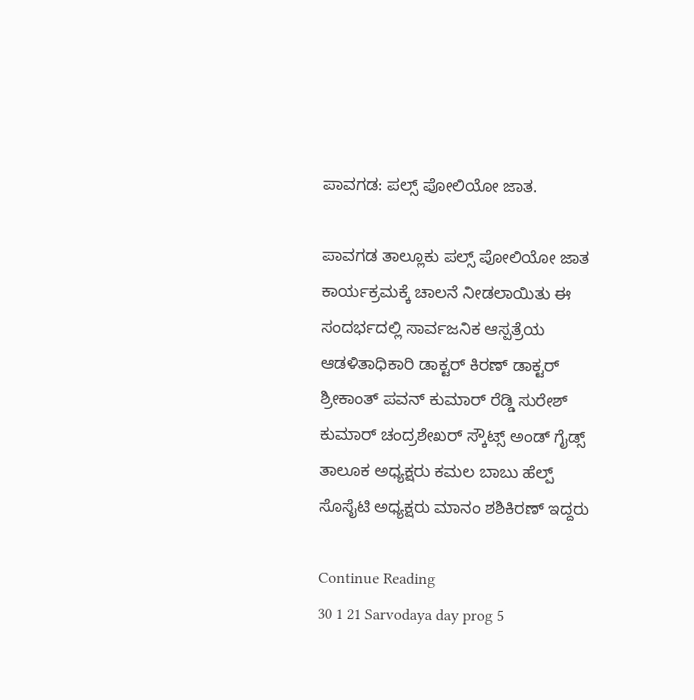ಪಾವಗಡ: ಪಲ್ಸ್ ಪೋಲಿಯೋ ಜಾತ.

ಪಾವಗಡ ತಾಲ್ಲೂಕು ಪಲ್ಸ್ ಪೋಲಿಯೋ ಜಾತ ಕಾರ್ಯಕ್ರಮಕ್ಕೆ ಚಾಲನೆ ನೀಡಲಾಯಿತು ಈ ಸಂದರ್ಭದಲ್ಲಿ ಸಾರ್ವಜನಿಕ ಆಸ್ಪತ್ರೆಯ ಆಡಳಿತಾಧಿಕಾರಿ ಡಾಕ್ಟರ್ ಕಿರಣ್ ಡಾಕ್ಟರ್ ಶ್ರೀಕಾಂತ್ ಪವನ್ ಕುಮಾರ್ ರೆಡ್ಡಿ ಸುರೇಶ್ ಕುಮಾರ್ ಚಂದ್ರಶೇಖರ್ ಸ್ಕೌಟ್ಸ್ ಅಂಡ್ ಗೈಡ್ಸ್ ತಾಲೂಕ ಅಧ್ಯಕ್ಷರು ಕಮಲ ಬಾಬು ಹೆಲ್ಪ್ ಸೊಸೈಟಿ ಅಧ್ಯಕ್ಷರು ಮಾನಂ ಶಶಿಕಿರಣ್ ಇದ್ದರು

Continue Reading
30 1 21 Sarvodaya day prog 5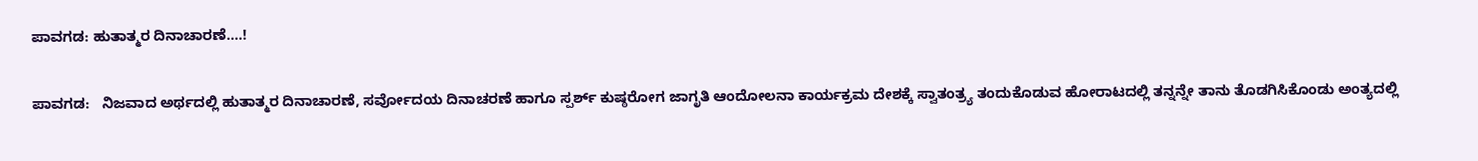ಪಾವಗಡ: ಹುತಾತ್ಮರ ದಿನಾಚಾರಣೆ….!

ಪಾವಗಡ:   ನಿಜವಾದ ಅರ್ಥದಲ್ಲಿ ಹುತಾತ್ಮರ ದಿನಾಚಾರಣೆ, ಸರ್ವೋದಯ ದಿನಾಚರಣೆ ಹಾಗೂ ಸ್ಪರ್ಶ್ ಕುಷ್ಠರೋಗ ಜಾಗೃತಿ ಆಂದೋಲನಾ ಕಾರ್ಯಕ್ರಮ ದೇಶಕ್ಕೆ ಸ್ವಾತಂತ್ರ್ಯ ತಂದುಕೊಡುವ ಹೋರಾಟದಲ್ಲಿ ತನ್ನನ್ನೇ ತಾನು ತೊಡಗಿಸಿಕೊಂಡು ಅಂತ್ಯದಲ್ಲಿ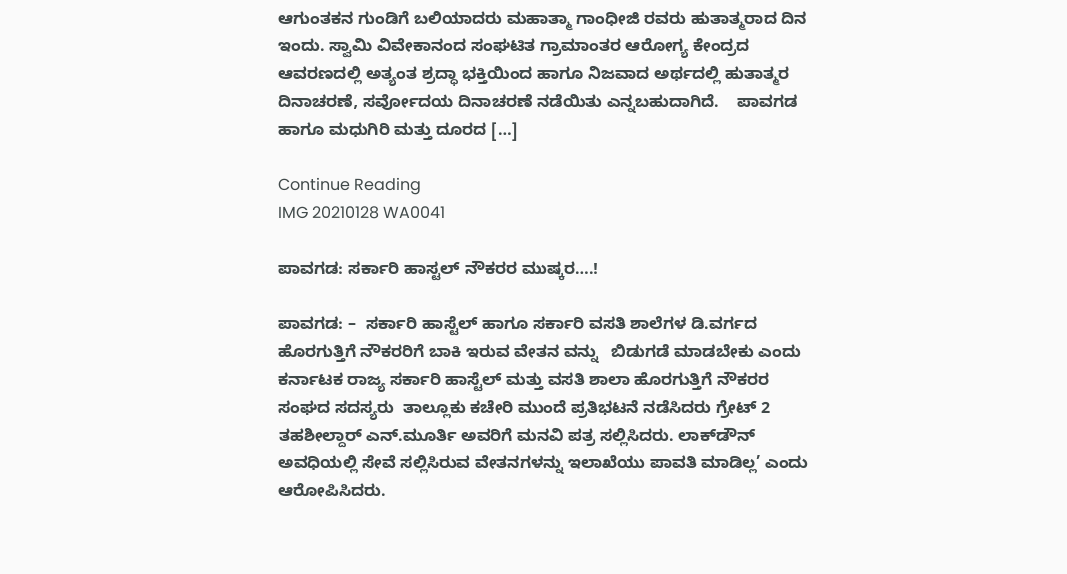ಆಗುಂತಕನ ಗುಂಡಿಗೆ ಬಲಿಯಾದರು ಮಹಾತ್ಮಾ ಗಾಂಧೀಜಿ ರವರು ಹುತಾತ್ಮರಾದ ದಿನ ಇಂದು. ಸ್ವಾಮಿ ವಿವೇಕಾನಂದ ಸಂಘಟಿತ ಗ್ರಾಮಾಂತರ ಆರೋಗ್ಯ ಕೇಂದ್ರದ ಆವರಣದಲ್ಲಿ ಅತ್ಯಂತ ಶ್ರದ್ಧಾ ಭಕ್ತಿಯಿಂದ ಹಾಗೂ ನಿಜವಾದ ಅರ್ಥದಲ್ಲಿ ಹುತಾತ್ಮರ ದಿನಾಚರಣೆ, ಸರ್ವೋದಯ ದಿನಾಚರಣೆ ನಡೆಯಿತು ಎನ್ನಬಹುದಾಗಿದೆ.    ಪಾವಗಡ ಹಾಗೂ ಮಧುಗಿರಿ ಮತ್ತು ದೂರದ […]

Continue Reading
IMG 20210128 WA0041

ಪಾವಗಡ: ಸರ್ಕಾರಿ ಹಾಸ್ಟಲ್ ನೌಕರರ ಮುಷ್ಕರ….!

ಪಾವಗಡ: –  ಸರ್ಕಾರಿ ಹಾಸ್ಟೆಲ್ ಹಾಗೂ ಸರ್ಕಾರಿ ವಸತಿ ಶಾಲೆಗಳ ಡಿ.ವರ್ಗದ ಹೊರಗುತ್ತಿಗೆ ನೌಕರರಿಗೆ ಬಾಕಿ ಇರುವ ವೇತನ ವನ್ನು   ಬಿಡುಗಡೆ ಮಾಡಬೇಕು‌ ಎಂದು ಕರ್ನಾಟಕ ರಾಜ್ಯ ಸರ್ಕಾರಿ ಹಾಸ್ಟೆಲ್ ಮತ್ತು ವಸತಿ ಶಾಲಾ ಹೊರಗುತ್ತಿಗೆ ನೌಕರರ ಸಂಘದ ಸದಸ್ಯರು  ತಾಲ್ಲೂಕು ಕಚೇರಿ ಮುಂದೆ ಪ್ರತಿಭಟನೆ ನಡೆಸಿದರು ಗ್ರೇಟ್ 2 ತಹಶೀಲ್ದಾರ್ ಎನ್.ಮೂರ್ತಿ ಅವರಿಗೆ ಮನವಿ ಪತ್ರ ಸಲ್ಲಿಸಿದರು. ಲಾಕ್‌ಡೌನ್‌ ಅವಧಿಯಲ್ಲಿ ಸೇವೆ ಸಲ್ಲಿಸಿರುವ ವೇತನಗಳನ್ನು ಇಲಾಖೆಯು ಪಾವತಿ ಮಾಡಿಲ್ಲ’ ಎಂದು ಆರೋಪಿಸಿದರು.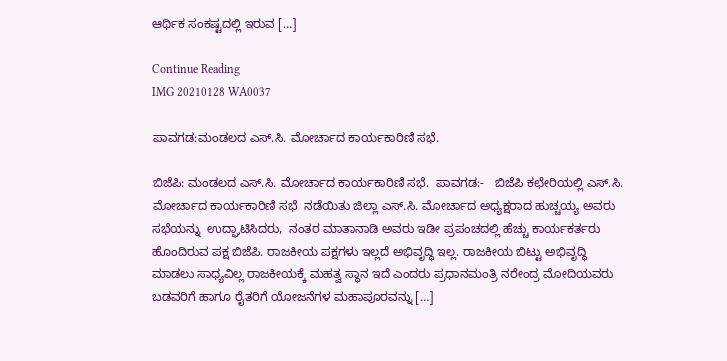ಆರ್ಥಿಕ ಸಂಕಷ್ಟದಲ್ಲಿ ಇರುವ […]

Continue Reading
IMG 20210128 WA0037

ಪಾವಗಡ:ಮಂಡಲದ ಎಸ್.ಸಿ. ಮೋರ್ಚಾದ ಕಾರ್ಯಕಾರಿಣಿ ಸಭೆ.

ಬಿಜೆಪಿ: ಮಂಡಲದ ಎಸ್.ಸಿ. ಮೋರ್ಚಾದ ಕಾರ್ಯಕಾರಿಣಿ ಸಭೆ.  ಪಾವಗಡ:-   ಬಿಜೆಪಿ ಕಛೇರಿಯಲ್ಲಿ ಎಸ್.ಸಿ. ಮೋರ್ಚಾದ ಕಾರ್ಯಕಾರಿಣಿ ಸಭೆ  ನಡೆಯಿತು ಜಿಲ್ಲಾ ಎಸ್.ಸಿ. ಮೋರ್ಚಾದ ಅಧ್ಯಕ್ಷರಾದ ಹುಚ್ಚಯ್ಯ ಅವರು ಸಭೆಯನ್ನು  ಉದ್ಘಾಟಿಸಿದರು,  ನಂತರ ಮಾತಾನಾಡಿ ಅವರು ಇಡೀ ಪ್ರಪಂಚದಲ್ಲಿ ಹೆಚ್ಚು ಕಾರ್ಯಕರ್ತರು ಹೊಂದಿರುವ ಪಕ್ಷ ಬಿಜೆಪಿ. ರಾಜಕೀಯ ಪಕ್ಷಗಳು ಇಲ್ಲದೆ ಅಭಿವೃದ್ಧಿ ಇಲ್ಲ. ರಾಜಕೀಯ ಬಿಟ್ಟು ಅಭಿವೃದ್ಧಿ ಮಾಡಲು ಸಾಧ್ಯವಿಲ್ಲ ರಾಜಕೀಯಕ್ಕೆ ಮಹತ್ವ ಸ್ಥಾನ ಇದೆ ಎಂದರು ಪ್ರಧಾನಮಂತ್ರಿ ನರೇಂದ್ರ ಮೋದಿಯವರು ಬಡವರಿಗೆ ಹಾಗೂ ರೈತರಿಗೆ ಯೋಜನೆಗಳ ಮಹಾಪೂರವನ್ನು […]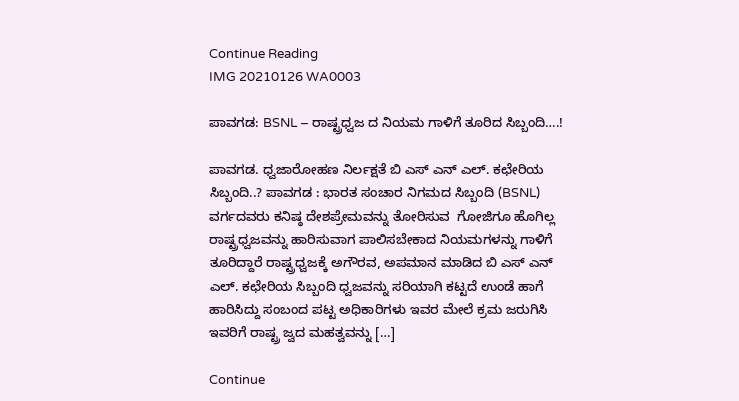Continue Reading
IMG 20210126 WA0003

ಪಾವಗಡ: BSNL – ರಾಷ್ಟ್ರಧ್ವಜ ದ ನಿಯಮ ಗಾಳಿಗೆ ತೂರಿದ ಸಿಬ್ಬಂದಿ….!

ಪಾವಗಡ. ಧ್ವಜಾರೋಹಣ ನಿರ್ಲಕ್ಷತೆ ಬಿ ಎಸ್ ಎನ್ ಎಲ್. ಕಛೇರಿಯ ಸಿಬ್ಬಂದಿ..? ಪಾವಗಡ : ಭಾರತ ಸಂಚಾರ ನಿಗಮದ ಸಿಬ್ಬಂದಿ (BSNL) ವರ್ಗದವರು ಕನಿಷ್ಠ ದೇಶಪ್ರೇಮವನ್ನು ತೋರಿಸುವ  ಗೋಜಿಗೂ ಹೊಗಿಲ್ಲ ರಾಷ್ಟ್ರಧ್ವಜವನ್ನು ಹಾರಿಸುವಾಗ ಪಾಲಿಸಬೇಕಾದ ನಿಯಮಗಳನ್ನು ಗಾಳಿಗೆ ತೂರಿದ್ದಾರೆ ರಾಷ್ಟ್ರಧ್ವಜಕ್ಕೆ ಅಗೌರವ, ಅಪಮಾನ ಮಾಡಿದ ಬಿ ಎಸ್ ಎನ್ ಎಲ್. ಕಛೇರಿಯ ಸಿಬ್ಬಂದಿ ಧ್ವಜವನ್ನು ಸರಿಯಾಗಿ ಕಟ್ಟದೆ ಉಂಡೆ ಹಾಗೆ ಹಾರಿಸಿದ್ದು ಸಂಬಂದ ಪಟ್ಟ ಅಧಿಕಾರಿಗಳು ಇವರ ಮೇಲೆ ಕ್ರಮ ಜರುಗಿಸಿ ಇವರಿಗೆ ರಾಷ್ಟ್ರ ಜ್ವದ ಮಹತ್ವವನ್ನು […]

Continue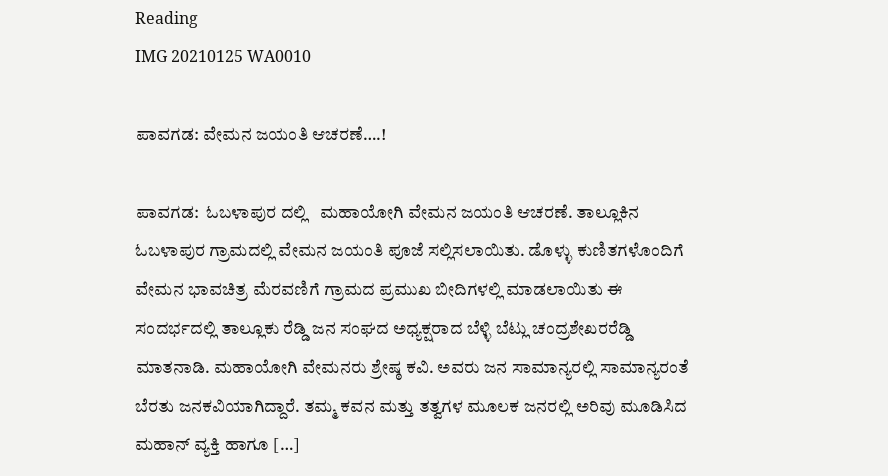Reading
IMG 20210125 WA0010

ಪಾವಗಡ: ವೇಮನ ಜಯಂತಿ ಆಚರಣೆ….!

ಪಾವಗಡ:  ಓಬಳಾಪುರ ದಲ್ಲಿ‌   ಮಹಾಯೋಗಿ ವೇಮನ ಜಯಂತಿ ಆಚರಣೆ. ತಾಲ್ಲೂಕಿನ ಓಬಳಾಪುರ ಗ್ರಾಮದಲ್ಲಿ ವೇಮನ ಜಯಂತಿ ಪೂಜೆ ಸಲ್ಲಿಸಲಾಯಿತು. ಡೊಳ್ಳು ಕುಣಿತಗಳೊಂದಿಗೆ ವೇಮನ ಭಾವಚಿತ್ರ ಮೆರವಣಿಗೆ ಗ್ರಾಮದ ಪ್ರಮುಖ ಬೀದಿಗಳಲ್ಲಿ ಮಾಡಲಾಯಿತು ಈ ಸಂದರ್ಭದಲ್ಲಿ ತಾಲ್ಲೂಕು ರೆಡ್ಡಿ ಜನ ಸಂಘದ ಅಧ್ಯಕ್ಷರಾದ ಬೆಳ್ಳಿ ಬೆಟ್ಲು ಚಂದ್ರಶೇಖರರೆಡ್ಡಿ ಮಾತನಾಡಿ. ಮಹಾಯೋಗಿ ವೇಮನರು ಶ್ರೇಷ್ಠ ಕವಿ. ಅವರು ಜನ ಸಾಮಾನ್ಯರಲ್ಲಿ ಸಾಮಾನ್ಯರಂತೆ ಬೆರತು ಜನಕವಿಯಾಗಿದ್ದಾರೆ. ತಮ್ಮ ಕವನ ಮತ್ತು ತತ್ವಗಳ ಮೂಲಕ ಜನರಲ್ಲಿ ಅರಿವು ಮೂಡಿಸಿದ ಮಹಾನ್ ವ್ಯಕ್ತಿ ಹಾಗೂ […]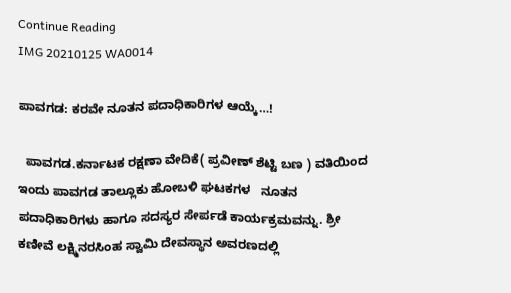Continue Reading
IMG 20210125 WA0014

ಪಾವಗಡ: ಕರವೇ ನೂತನ‌ ಪದಾಧಿಕಾರಿಗಳ ಆಯ್ಕೆ…!

  ಪಾವಗಡ.ಕರ್ನಾಟಕ ರಕ್ಷಣಾ ವೇದಿಕೆ( ಪ್ರವೀಣ್ ಶೆಟ್ಟಿ ಬಣ ) ವತಿಯಿಂದ ಇಂದು ಪಾವಗಡ ತಾಲ್ಲೂಕು ಹೋಬಳಿ ಘಟಕಗಳ   ನೂತನ ಪದಾಧಿಕಾರಿಗಳು ಹಾಗೂ ಸದಸ್ಯರ ಸೇರ್ಪಡೆ ಕಾರ್ಯಕ್ರಮವನ್ನು. ಶ್ರೀ ಕಣೀವೆ ಲಕ್ಷ್ಮಿನರಸಿಂಹ ಸ್ವಾಮಿ ದೇವಸ್ಥಾನ ಅವರಣದಲ್ಲಿ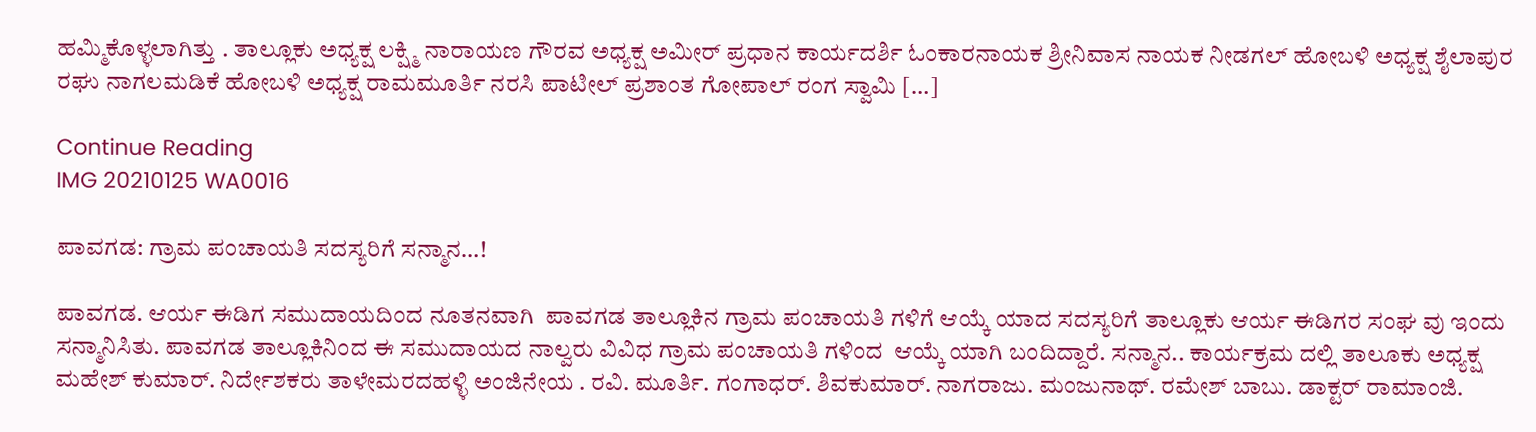ಹಮ್ಮಿಕೊಳ್ಳಲಾಗಿತ್ತು . ತಾಲ್ಲೂಕು ಅಧ್ಯಕ್ಷ ಲಕ್ಷ್ಮಿ ನಾರಾಯಣ ಗೌರವ ಅಧ್ಯಕ್ಷ ಅಮೀರ್ ಪ್ರಧಾನ ಕಾರ್ಯದರ್ಶಿ ಓಂಕಾರನಾಯಕ ಶ್ರೀನಿವಾಸ ನಾಯಕ ನೀಡಗಲ್ ಹೋಬಳಿ ಅಧ್ಯಕ್ಷ ಶೈಲಾಪುರ ರಘು ನಾಗಲಮಡಿಕೆ ಹೋಬಳಿ ಅಧ್ಯಕ್ಷ ರಾಮಮೂರ್ತಿ ನರಸಿ ಪಾಟೀಲ್ ಪ್ರಶಾಂತ ಗೋಪಾಲ್ ರಂಗ ಸ್ವಾಮಿ […]

Continue Reading
IMG 20210125 WA0016

ಪಾವಗಡ: ಗ್ರಾಮ ಪಂಚಾಯತಿ ಸದಸ್ಯರಿಗೆ ಸನ್ಮಾನ…!

ಪಾವಗಡ. ಆರ್ಯ ಈಡಿಗ ಸಮುದಾಯದಿಂದ ನೂತನವಾಗಿ  ಪಾವಗಡ ತಾಲ್ಲೂಕಿನ ಗ್ರಾಮ ಪಂಚಾಯತಿ ಗಳಿಗೆ ಆಯ್ಕೆ ಯಾದ ಸದಸ್ಯರಿಗೆ ತಾಲ್ಲೂಕು ಆರ್ಯ ಈಡಿಗರ ಸಂಘ ವು ಇಂದು ಸನ್ಮಾನಿಸಿತು. ಪಾವಗಡ ತಾಲ್ಲೂಕಿನಿಂದ ಈ ಸಮುದಾಯದ ನಾಲ್ವರು ವಿವಿಧ ಗ್ರಾಮ ಪಂಚಾಯತಿ ಗಳಿಂದ  ಆಯ್ಕೆ ಯಾಗಿ ಬಂದಿದ್ದಾರೆ. ಸನ್ಮಾನ.. ಕಾರ್ಯಕ್ರಮ ದಲ್ಲಿ ತಾಲೂಕು ಅಧ್ಯಕ್ಷ ಮಹೇಶ್ ಕುಮಾರ್. ನಿರ್ದೇಶಕರು ತಾಳೇಮರದಹಳ್ಳಿ ಅಂಜಿನೇಯ . ರವಿ. ಮೂರ್ತಿ. ಗಂಗಾಧರ್. ಶಿವಕುಮಾರ್. ನಾಗರಾಜು. ಮಂಜುನಾಥ್. ರಮೇಶ್ ಬಾಬು. ಡಾಕ್ಟರ್ ರಾಮಾಂಜಿ.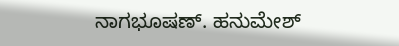ನಾಗಭೂಷಣ್. ಹನುಮೇಶ್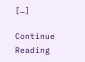[…]

Continue Reading